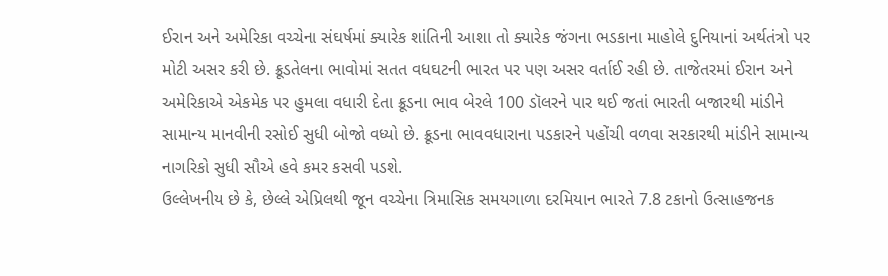ઈરાન અને અમેરિકા વચ્ચેના સંઘર્ષમાં ક્યારેક શાંતિની આશા તો ક્યારેક જંગના ભડકાના માહોલે દુનિયાનાં અર્થતંત્રો પર મોટી અસર કરી છે. ક્રૂડતેલના ભાવોમાં સતત વધઘટની ભારત પર પણ અસર વર્તાઈ રહી છે. તાજેતરમાં ઈરાન અને અમેરિકાએ એકમેક પર હુમલા વધારી દેતા ક્રૂડના ભાવ બેરલે 100 ડૉલરને પાર થઈ જતાં ભારતી બજારથી માંડીને સામાન્ય માનવીની રસોઈ સુધી બોજો વધ્યો છે. ક્રૂડના ભાવવધારાના પડકારને પહોંચી વળવા સરકારથી માંડીને સામાન્ય નાગરિકો સુધી સૌએ હવે કમર કસવી પડશે.
ઉલ્લેખનીય છે કે, છેલ્લે એપ્રિલથી જૂન વચ્ચેના ત્રિમાસિક સમયગાળા દરમિયાન ભારતે 7.8 ટકાનો ઉત્સાહજનક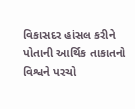વિકાસદર હાંસલ કરીને પોતાની આર્થિક તાકાતનો વિશ્વને પરચો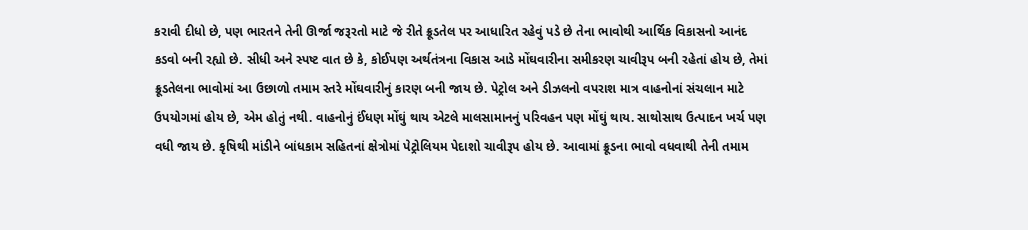કરાવી દીધો છે, પણ ભારતને તેની ઊર્જા જરૂરતો માટે જે રીતે ક્રૂડતેલ પર આધારિત રહેવું પડે છે તેના ભાવોથી આર્થિક વિકાસનો આનંદ કડવો બની રહ્યો છે. સીધી અને સ્પષ્ટ વાત છે કે, કોઈપણ અર્થતંત્રના વિકાસ આડે મોંઘવારીના સમીકરણ ચાવીરૂપ બની રહેતાં હોય છે, તેમાં ક્રૂડતેલના ભાવોમાં આ ઉછાળો તમામ સ્તરે મોંઘવારીનું કારણ બની જાય છે. પેટ્રોલ અને ડીઝલનો વપરાશ માત્ર વાહનોનાં સંચલાન માટે ઉપયોગમાં હોય છે, એમ હોતું નથી. વાહનોનું ઈંધણ મોંઘું થાય એટલે માલસામાનનું પરિવહન પણ મોંઘું થાય. સાથોસાથ ઉત્પાદન ખર્ચ પણ વધી જાય છે. કૃષિથી માંડીને બાંધકામ સહિતનાં ક્ષેત્રોમાં પેટ્રોલિયમ પેદાશો ચાવીરૂપ હોય છે. આવામાં ક્રૂડના ભાવો વધવાથી તેની તમામ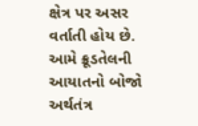ક્ષેત્ર પર અસર વર્તાતી હોય છે.
આમે ક્રૂડતેલની આયાતનો બોજો અર્થતંત્ર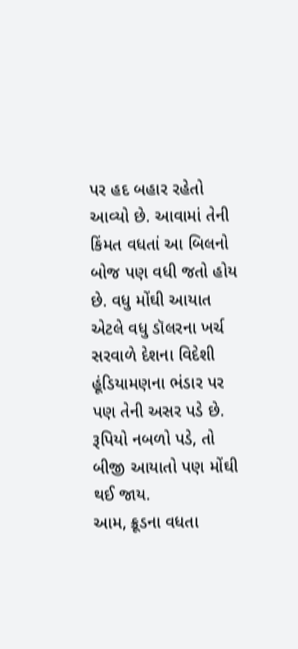પર હદ બહાર રહેતો આવ્યો છે. આવામાં તેની કિંમત વધતાં આ બિલનો બોજ પણ વધી જતો હોય છે. વધુ મોંઘી આયાત એટલે વધુ ડૉલરના ખર્ચ સરવાળે દેશના વિદેશી હૂંડિયામણના ભંડાર પર પણ તેની અસર પડે છે. રૂપિયો નબળો પડે, તો બીજી આયાતો પણ મોંઘી થઈ જાય.
આમ, ક્રૂડના વધતા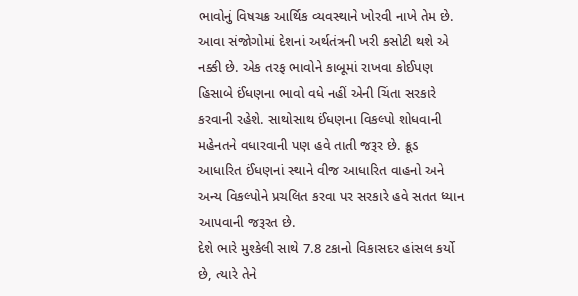ભાવોનું વિષચક્ર આર્થિક વ્યવસ્થાને ખોરવી નાખે તેમ છે. આવા સંજોગોમાં દેશનાં અર્થતંત્રની ખરી કસોટી થશે એ નક્કી છે. એક તરફ ભાવોને કાબૂમાં રાખવા કોઈપણ હિસાબે ઈંધણના ભાવો વધે નહીં એની ચિંતા સરકારે કરવાની રહેશે. સાથોસાથ ઈંધણના વિકલ્પો શોધવાની મહેનતને વધારવાની પણ હવે તાતી જરૂર છે. ક્રૂડ આધારિત ઈંધણનાં સ્થાને વીજ આધારિત વાહનો અને અન્ય વિકલ્પોને પ્રચલિત કરવા પર સરકારે હવે સતત ધ્યાન આપવાની જરૂરત છે.
દેશે ભારે મુશ્કેલી સાથે 7.8 ટકાનો વિકાસદર હાંસલ કર્યો છે, ત્યારે તેને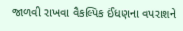જાળવી રાખવા વૈકલ્પિક ઈંધણના વપરાશને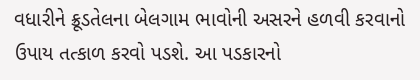વધારીને ક્રૂડતેલના બેલગામ ભાવોની અસરને હળવી કરવાનો ઉપાય તત્કાળ કરવો પડશે. આ પડકારનો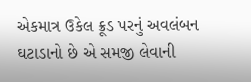એકમાત્ર ઉકેલ ક્રૂડ પરનું અવલંબન ઘટાડાનો છે એ સમજી લેવાની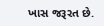ખાસ જરૂરત છે.